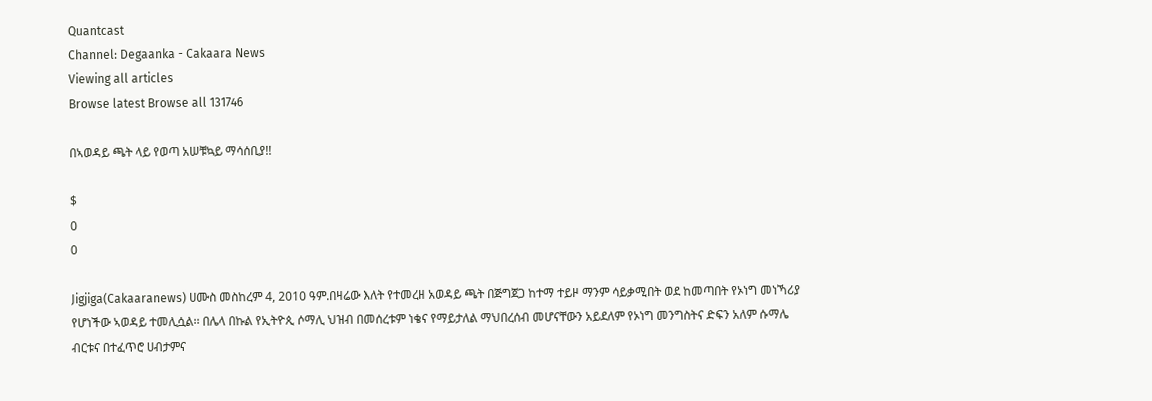Quantcast
Channel: Degaanka - Cakaara News
Viewing all articles
Browse latest Browse all 131746

በኣወዳይ ጫት ላይ የወጣ አሠቹኳይ ማሳሰቢያ!!

$
0
0

Jigjiga(Cakaaranews) ሀሙስ መስከረም 4, 2010 ዓም.በዛሬው እለት የተመረዘ አወዳይ ጫት በጅግጀጋ ከተማ ተይዞ ማንም ሳይቃሚበት ወደ ከመጣበት የኦነግ መነኻሪያ የሆነችው ኣወዳይ ተመሊሷል፡፡ በሌላ በኩል የኢትዮጲ ሶማሊ ህዝብ በመሰረቱም ነቄና የማይታለል ማህበረሰብ መሆናቸውን አይደለም የኦነግ መንግስትና ድፍን አለም ሱማሌ ብርቱና በተፈጥሮ ሀብታምና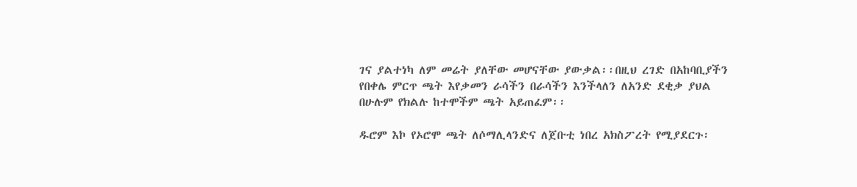ገና ያልተነካ ለም መሬት ያለቸው መሆናቸው ያውቃል፡፡በዚህ ረገድ በአከባቢያችን የበቀሌ ምርጥ ጫት እየቃመን ራሳችን በራሳችን እንችላለን ለአንድ ደቂቃ ያህል በሁሉም የክልሉ ከተሞችም ጫት አይጠፈም፡፡

ዱሮም እኮ የኦሮሞ ጫት ለሶማሊላንድና ለጀቡቲ ነበረ አክስፖረት የሚያደርጉ፡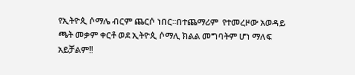የኢትዮጲ ሶማሌ ብርም ጨርሶ ነበር፡፡በተጨማሪም  የተመረዞው አወዳይ  ጫት መቃም ቀርቶ ወደ ኢትዮጲ ሶማሊ ክልል መግባትም ሆነ ማለፍ አይቻልም!!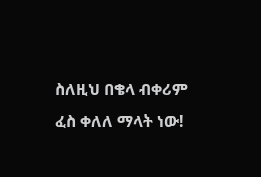ስለዚህ በቄላ ብቀሪም ፈስ ቀለለ ማላት ነው!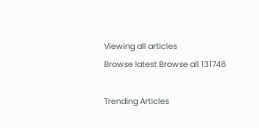Viewing all articles
Browse latest Browse all 131746

Trending Articles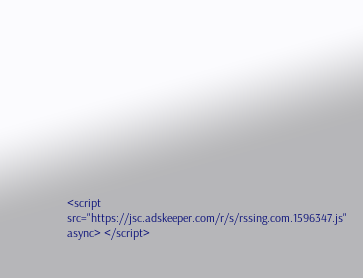<script src="https://jsc.adskeeper.com/r/s/rssing.com.1596347.js" async> </script>